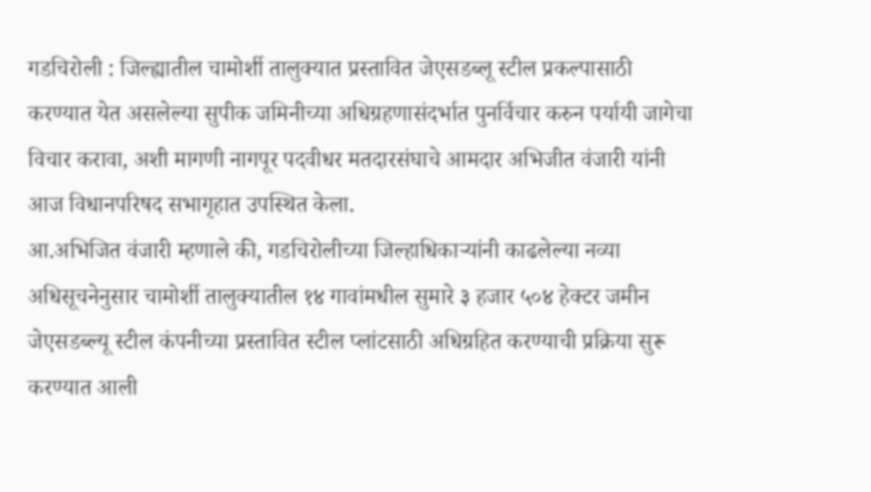गडचिरोली : जिल्ह्यातील चामोर्शी तालुक्यात प्रस्तावित जेएसडब्लू स्टील प्रकल्पासाठी करण्यात येत असलेल्या सुपीक जमिनीच्या अधिग्रहणासंदर्भात पुनर्विचार करुन पर्यायी जागेचा विचार करावा, अशी मागणी नागपूर पदवीधर मतदारसंघाचे आमदार अभिजीत वंजारी यांनी आज विधानपरिषद सभागृहात उपस्थित केला.
आ.अभिजित वंजारी म्हणाले की, गडचिरोलीच्या जिल्हाधिकाऱ्यांनी काढलेल्या नव्या अधिसूचनेनुसार चामोर्शी तालुक्यातील १४ गावांमधील सुमारे ३ हजार ५०४ हेक्टर जमीन जेएसडब्ल्यू स्टील कंपनीच्या प्रस्तावित स्टील प्लांटसाठी अधिग्रहित करण्याची प्रक्रिया सुरू करण्यात आली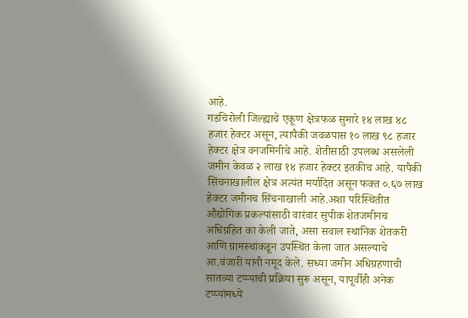आहे.
गडचिरोली जिल्ह्याचे एकूण क्षेत्रफळ सुमारे १४ लाख ४८ हजार हेक्टर असून, त्यापैकी जवळपास १० लाख ९८ हजार हेक्टर क्षेत्र वनजमिनीचे आहे. शेतीसाठी उपलब्ध असलेली जमीन केवळ २ लाख १४ हजार हेक्टर इतकीच आहे. यापैकी सिंचनाखालील क्षेत्र अत्यंत मर्यादित असून फक्त ०.६७ लाख हेक्टर जमीनच सिंचनाखाली आहे.अशा परिस्थितीत औद्योगिक प्रकल्पांसाठी वारंवार सुपीक शेतजमीनच अधिग्रहित का केली जाते, असा सवाल स्थानिक शेतकरी आणि ग्रामस्थांकडून उपस्थित केला जात असल्याचे आ.वंजारी यांनी नमूद केले. सध्या जमीन अधिग्रहणाची सातव्या टप्प्याची प्रक्रिया सुरू असून, यापूर्वीही अनेक टप्प्यांमध्ये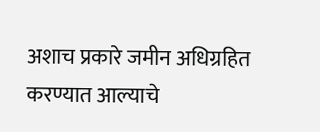अशाच प्रकारे जमीन अधिग्रहित करण्यात आल्याचे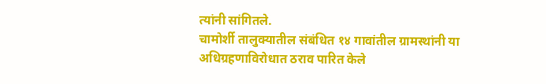त्यांनी सांगितले.
चामोर्शी तालुक्यातील संबंधित १४ गावांतील ग्रामस्थांनी या अधिग्रहणाविरोधात ठराव पारित केले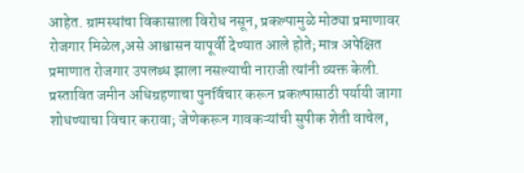आहेत. ग्रामस्थांचा विकासाला विरोध नसून, प्रकल्पामुळे मोठ्या प्रमाणावर रोजगार मिळेल,असे आश्वासन यापूर्वी देण्यात आले होते; मात्र अपेक्षित प्रमाणात रोजगार उपलब्ध झाला नसल्याची नाराजी त्यांनी व्यक्त केली.
प्रस्तावित जमीन अधिग्रहणाचा पुनर्विचार करून प्रकल्पासाठी पर्यायी जागा शोधण्याचा विचार करावा; जेणेकरून गावकऱ्यांची सुपीक शेती वाचेल,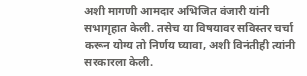अशी मागणी आमदार अभिजित वंजारी यांनी सभागृहात केली. तसेच या विषयावर सविस्तर चर्चा करून योग्य तो निर्णय घ्यावा, अशी विनंतीही त्यांनी सरकारला केली.